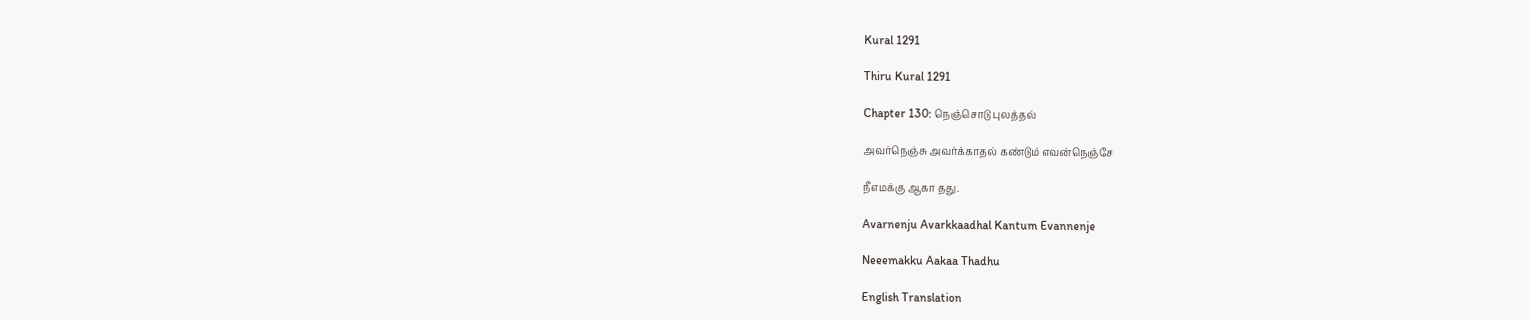Kural 1291

Thiru Kural 1291

Chapter 130: நெஞ்சொடு புலத்தல்

அவர்நெஞ்சு அவர்க்காதல் கண்டும் எவன்நெஞ்சே

நீஎமக்கு ஆகா தது.

Avarnenju Avarkkaadhal Kantum Evannenje

Neeemakku Aakaa Thadhu

English Translation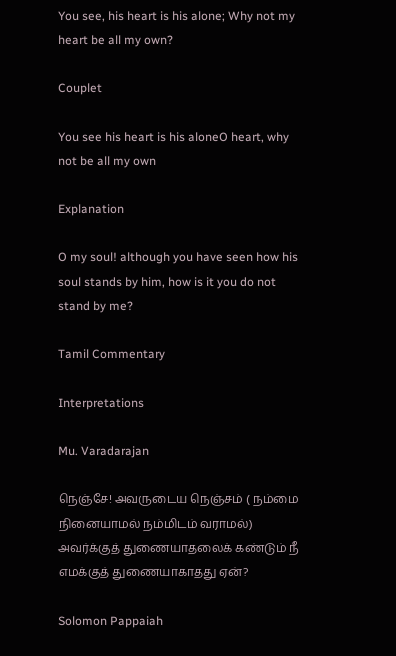You see, his heart is his alone; Why not my heart be all my own?

Couplet

You see his heart is his aloneO heart, why not be all my own

Explanation

O my soul! although you have seen how his soul stands by him, how is it you do not stand by me?

Tamil Commentary

Interpretations

Mu. Varadarajan

நெஞ்சே! அவருடைய நெஞ்சம் ( நம்மை நினையாமல் நம்மிடம் வராமல்) அவர்க்குத் துணையாதலைக் கண்டும் நீ எமக்குத் துணையாகாதது ஏன்?

Solomon Pappaiah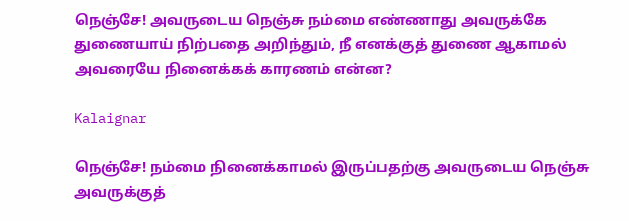நெஞ்சே! அவருடைய நெஞ்சு நம்மை எண்ணாது அவருக்கே துணையாய் நிற்பதை அறிந்தும், நீ எனக்குத் துணை ஆகாமல் அவரையே நினைக்கக் காரணம் என்ன?

Kalaignar

நெஞ்சே! நம்மை நினைக்காமல் இருப்பதற்கு அவருடைய நெஞ்சு அவருக்குத்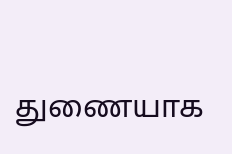துணையாக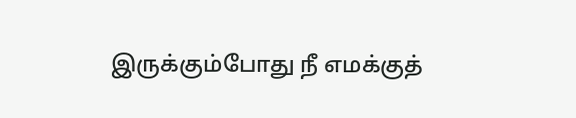இருக்கும்போது நீ எமக்குத்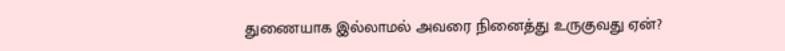துணையாக இல்லாமல் அவரை நினைத்து உருகுவது ஏன்?